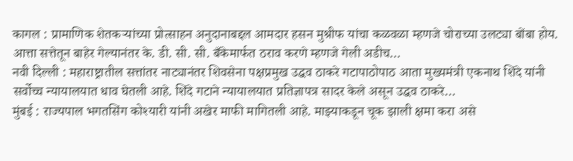कागल : प्रामाणिक शेतकऱ्यांच्या प्रोत्साहन अनुदानाबद्दल आमदार हसन मुश्रीफ यांचा कळवळा म्हणजे चोराच्या उलट्या बोंबा होय. आत्ता सत्तेतून बाहेर गेल्यानंतर के. डी. सी. सी. बँकेमार्फत ठराव करणे म्हणजे गेली अडीच…
नवी दिल्ली : महाराष्ट्रातील सत्तांतर नाट्यानंतर शिवसेना पक्षप्रमुख उद्धव ठाकरे गटापाठोपाठ आता मुख्यमंत्री एकनाथ शिंदे यांनी सर्वोच्च न्यायालयात धाव घेतली आहे. शिंदे गटाने न्यायालयात प्रतिज्ञापत्र सादर केले असून उद्धव ठाकरे…
मुंबई : राज्यपाल भगतसिंग कोश्यारी यांनी अखेर माफी मागितली आहे. माझ्याकडून चूक झाली क्षमा करा असे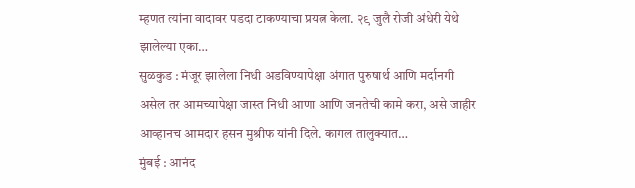म्हणत त्यांना वादावर पडदा टाकण्याचा प्रयत्न केला. २९ जुलै रोजी अंधेरी येथे झालेल्या एका…
सुळकुड : मंजूर झालेला निधी अडविण्यापेक्षा अंगात पुरुषार्थ आणि मर्दानगी असेल तर आमच्यापेक्षा जास्त निधी आणा आणि जनतेची कामे करा, असे जाहीर आव्हानच आमदार हसन मुश्रीफ यांनी दिले. कागल तालुक्यात…
मुंबई : आनंद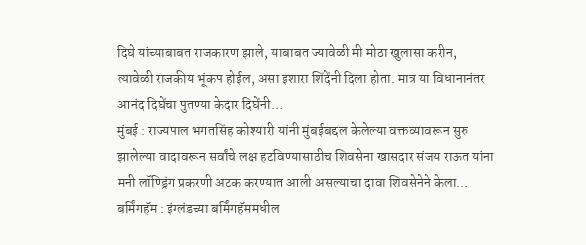दिघे यांच्याबाबत राजकारण झाले, याबाबत ज्यावेळी मी मोठा खुलासा करीन, त्यावेळी राजकीय भूंकप होईल, असा इशारा शिंदेंनी दिला होता. मात्र या विधानानंतर आनंद दिघेंचा पुतण्या केदार दिघेंनी…
मुंबई : राज्यपाल भगतसिंह कोश्यारी यांनी मुंबईबद्दल केलेल्या वक्तव्यावरून सुरु झालेल्या वादावरून सर्वांचे लक्ष हटविण्यासाठीच शिवसेना खासदार संजय राऊत यांना मनी लॉण्ड्रिंग प्रकरणी अटक करण्यात आली असल्याचा दावा शिवसेनेने केला…
बर्मिंगहॅम : इंग्लंडच्या बर्मिंगहॅममधील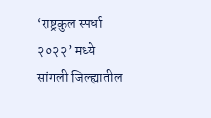‘राष्ट्रकुल स्पर्धा २०२२’ मध्ये सांगली जिल्ह्यातील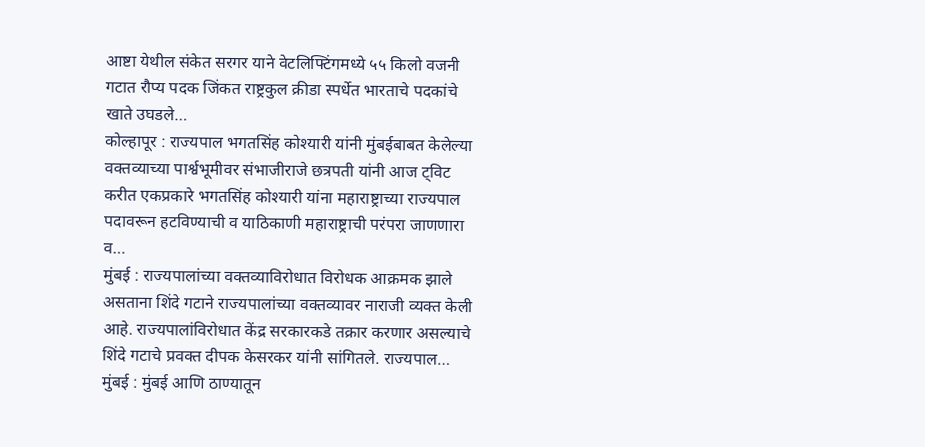आष्टा येथील संकेत सरगर याने वेटलिफ्टिंगमध्ये ५५ किलो वजनी गटात रौप्य पदक जिंकत राष्ट्रकुल क्रीडा स्पर्धेत भारताचे पदकांचे खाते उघडले…
कोल्हापूर : राज्यपाल भगतसिंह कोश्यारी यांनी मुंबईबाबत केलेल्या वक्तव्याच्या पार्श्वभूमीवर संभाजीराजे छत्रपती यांनी आज ट्विट करीत एकप्रकारे भगतसिंह कोश्यारी यांना महाराष्ट्राच्या राज्यपाल पदावरून हटविण्याची व याठिकाणी महाराष्ट्राची परंपरा जाणणारा व…
मुंबई : राज्यपालांच्या वक्तव्याविरोधात विरोधक आक्रमक झाले असताना शिंदे गटाने राज्यपालांच्या वक्तव्यावर नाराजी व्यक्त केली आहे. राज्यपालांविरोधात केंद्र सरकारकडे तक्रार करणार असल्याचे शिंदे गटाचे प्रवक्त दीपक केसरकर यांनी सांगितले. राज्यपाल…
मुंबई : मुंबई आणि ठाण्यातून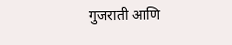गुजराती आणि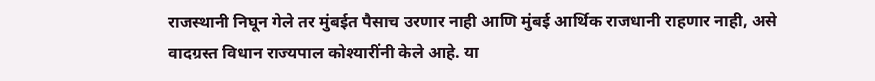राजस्थानी निघून गेले तर मुंबईत पैसाच उरणार नाही आणि मुंबई आर्थिक राजधानी राहणार नाही, असे वादग्रस्त विधान राज्यपाल कोश्यारींनी केले आहे. या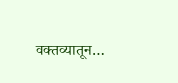वक्तव्यातून…